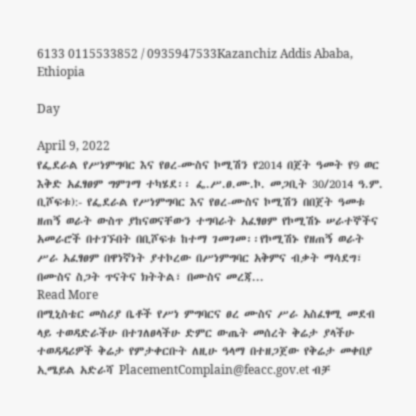6133 0115533852 / 0935947533Kazanchiz Addis Ababa, Ethiopia

Day

April 9, 2022
የፌደራል የሥነምግባር እና የፀረ-ሙስና ኮሚሽን የ2014 በጀት ዓመት የ9 ወር እቅድ አፈፃፀም ግምገማ ተካሄደ፡፡ ፌ.ሥ.ፀ.ሙ.ኮ. መጋቢት 30/2014 ዓ.ም. ቢሾፍቱ):- የፌደራል የሥነምግባር እና የፀረ-ሙስና ኮሚሽን በበጀት ዓመቱ ዘጠኝ ወራት ውስጥ ያከናወናቸውን ተግባራት አፈፃፀም የኮሚሽኑ ሠራተኞችና አመራሮች በተገኙበት በቢሾፍቱ ከተማ ገመገመ፡፡የኮሚሽኑ የዘጠኝ ወራት ሥራ አፈፃፀም በዋነኛነት ያተኮረው በሥነምግባር አቅምና ብቃት ማሳደግ፣ በሙስና ስጋት ጥናትና ክትትል፣ በሙስና መረጃ...
Read More
በሚኒስቴር መስሪያ ቤቶች የሥነ ምግባርና ፀረ ሙስና ሥራ አስፈፃሚ መደብ ላይ ተወዳድራችሁ በተገለፀላችሁ ድምር ውጤት መሰረት ቅሬታ ያላችሁ ተወዳዳሪዎች ቅሬታ የምታቀርቡት ለዚሁ ዓላማ በተዘጋጀው የቅሬታ መቀበያ ኢሜይል አድራሻ PlacementComplain@feacc.gov.et ብቻ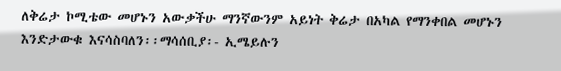ለቅሬታ ኮሚቴው መሆኑን አውቃችሁ ማንኛውንም አይነት ቅሬታ በአካል የማንቀበል መሆኑን እንድታውቁ እናሳስባለን፡፡ማሳሰቢያ፡- ኢሜይሉን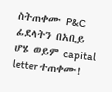ስትጠቀሙ P&C ፊደላትን በአቢይ ሆሄ ወይም capital letter ተጠቀሙ!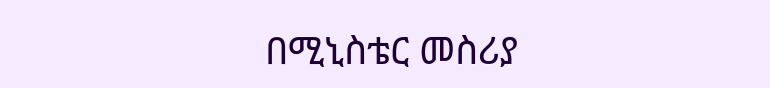በሚኒስቴር መስሪያ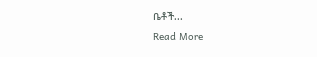ቤቶች...
Read More